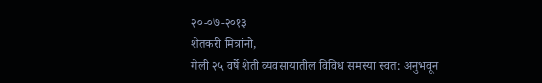२०-०७-२०१३
शेतकरी मित्रांनो,
गेली २५ वर्षे शेती व्यवसायातील विविध समस्या स्वत: अनुभवून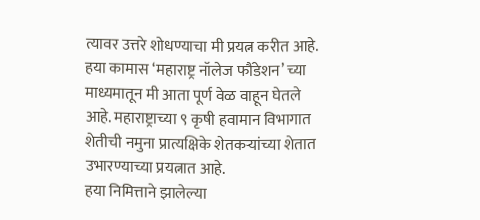त्यावर उत्तरे शोधण्याचा मी प्रयत्न करीत आहे. हया कामास ‘महाराष्ट्र नॉलेज फौंडेशन’ च्या माध्यमातून मी आता पूर्ण वेळ वाहून घेतले आहे. महाराष्ट्राच्या ९ कृषी हवामान विभागात शेतीची नमुना प्रात्यक्षिके शेतकऱ्यांच्या शेतात उभारण्याच्या प्रयत्नात आहे.
हया निमित्ताने झालेल्या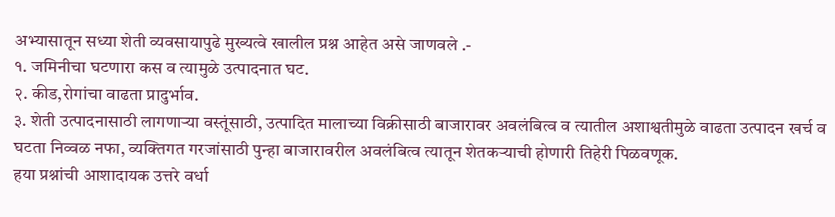अभ्यासातून सध्या शेती व्यवसायापुढे मुख्यत्वे खालील प्रश्न आहेत असे जाणवले .-
१. जमिनीचा घटणारा कस व त्यामुळे उत्पादनात घट.
२. कीड,रोगांचा वाढता प्रादुर्भाव.
३. शेती उत्पादनासाठी लागणाऱ्या वस्तूंसाठी, उत्पादित मालाच्या विक्रीसाठी बाजारावर अवलंबित्व व त्यातील अशाश्वतीमुळे वाढता उत्पादन खर्च व घटता निव्वळ नफा, व्यक्तिगत गरजांसाठी पुन्हा बाजारावरील अवलंबित्व त्यातून शेतकऱ्याची होणारी तिहेरी पिळवणूक.
हया प्रश्नांची आशादायक उत्तरे वर्धा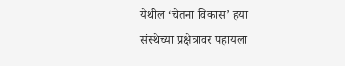येथील ‘चेतना विकास’ हया संस्थेच्या प्रक्षेत्रावर पहायला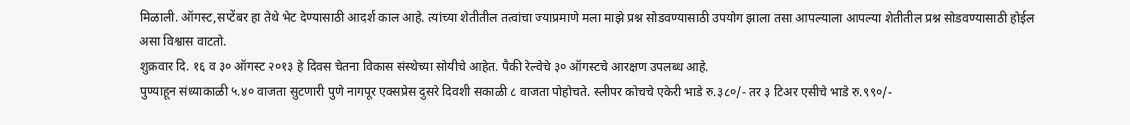मिळाली. ऑगस्ट,सप्टेंबर हा तेथे भेट देण्यासाठी आदर्श काल आहे. त्यांच्या शेतीतील तत्वांचा ज्याप्रमाणे मला माझे प्रश्न सोडवण्यासाठी उपयोग झाला तसा आपल्याला आपल्या शेतीतील प्रश्न सोडवण्यासाठी होईल असा विश्वास वाटतो.
शुक्रवार दि. १६ व ३० ऑगस्ट २०१३ हे दिवस चेतना विकास संस्थेच्या सोयीचे आहेत. पैकी रेल्वेचे ३० ऑगस्टचे आरक्षण उपलब्ध आहे.
पुण्याहून संध्याकाळी ५.४० वाजता सुटणारी पुणे नागपूर एक्सप्रेस दुसरे दिवशी सकाळी ८ वाजता पोहोचते. स्लीपर कोचचे एकेरी भाडे रु.३८०/- तर ३ टिअर एसीचे भाडे रु.९९०/-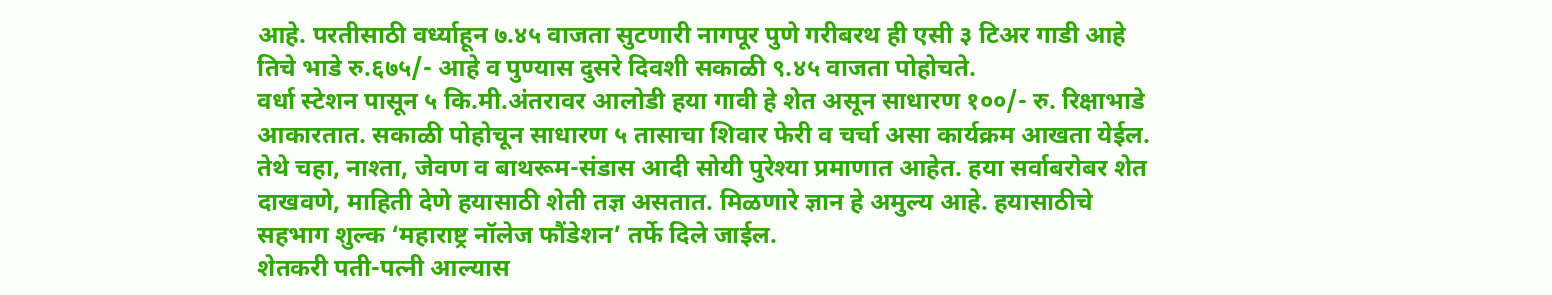आहे. परतीसाठी वर्ध्याहून ७.४५ वाजता सुटणारी नागपूर पुणे गरीबरथ ही एसी ३ टिअर गाडी आहे तिचे भाडे रु.६७५/- आहे व पुण्यास दुसरे दिवशी सकाळी ९.४५ वाजता पोहोचते.
वर्धा स्टेशन पासून ५ कि.मी.अंतरावर आलोडी हया गावी हे शेत असून साधारण १००/- रु. रिक्षाभाडे आकारतात. सकाळी पोहोचून साधारण ५ तासाचा शिवार फेरी व चर्चा असा कार्यक्रम आखता येईल. तेथे चहा, नाश्ता, जेवण व बाथरूम-संडास आदी सोयी पुरेश्या प्रमाणात आहेत. हया सर्वाबरोबर शेत दाखवणे, माहिती देणे हयासाठी शेती तज्ञ असतात. मिळणारे ज्ञान हे अमुल्य आहे. हयासाठीचे सहभाग शुल्क ‘महाराष्ट्र नॉलेज फौंडेशन’ तर्फे दिले जाईल.
शेतकरी पती-पत्नी आल्यास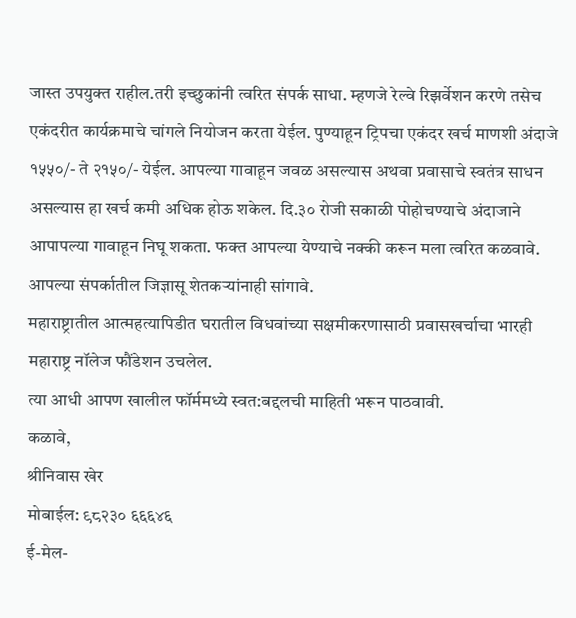जास्त उपयुक्त राहील.तरी इच्छुकांनी त्वरित संपर्क साधा. म्हणजे रेल्वे रिझर्वेशन करणे तसेच एकंदरीत कार्यक्रमाचे चांगले नियोजन करता येईल. पुण्याहून ट्रिपचा एकंदर खर्च माणशी अंदाजे १५५०/- ते २१५०/- येईल. आपल्या गावाहून जवळ असल्यास अथवा प्रवासाचे स्वतंत्र साधन असल्यास हा खर्च कमी अधिक होऊ शकेल. दि.३० रोजी सकाळी पोहोचण्याचे अंदाजाने आपापल्या गावाहून निघू शकता. फक्त आपल्या येण्याचे नक्की करून मला त्वरित कळवावे. आपल्या संपर्कातील जिज्ञासू शेतकऱ्यांनाही सांगावे.
महाराष्ट्रातील आत्महत्यापिडीत घरातील विधवांच्या सक्षमीकरणासाठी प्रवासखर्चाचा भारही महाराष्ट्र नॉलेज फौंडेशन उचलेल.
त्या आधी आपण खालील फॉर्ममध्ये स्वत:बद्दलची माहिती भरून पाठवावी.
कळावे,
श्रीनिवास खेर
मोबाईल: ९८२३० ६६६४६
ई-मेल-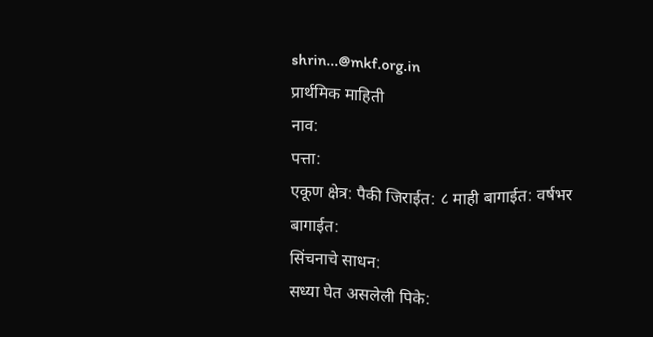shrin...@mkf.org.in
प्रार्थमिक माहिती
नाव:
पत्ता:
एकूण क्षेत्र: पैकी जिराईत: ८ माही बागाईत: वर्षभर बागाईत:
सिंचनाचे साधन:
सध्या घेत असलेली पिके: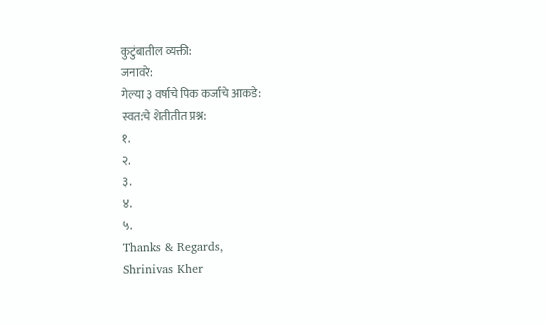कुटुंबातील व्यक्ती:
जनावरे:
गेल्या ३ वर्षाचे पिक कर्जाचे आकडे:
स्वत:चे शेतीतीत प्रश्न:
१.
२.
३.
४.
५.
Thanks & Regards,
Shrinivas Kher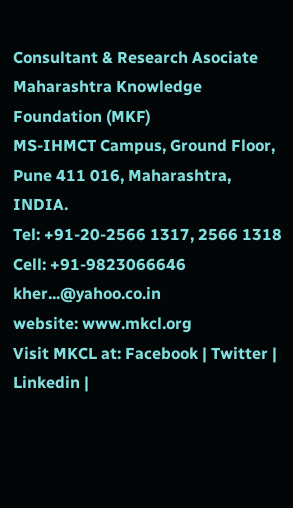Consultant & Research Asociate
Maharashtra Knowledge Foundation (MKF)
MS-IHMCT Campus, Ground Floor,
Pune 411 016, Maharashtra, INDIA.
Tel: +91-20-2566 1317, 2566 1318
Cell: +91-9823066646
kher...@yahoo.co.in
website: www.mkcl.org
Visit MKCL at: Facebook | Twitter | Linkedin |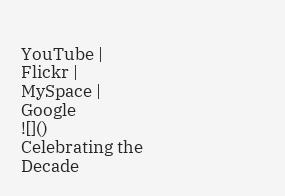YouTube | Flickr | MySpace | Google
![]()
Celebrating the Decade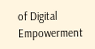of Digital Empowerment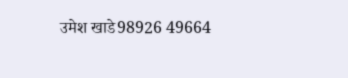उमेश खाडे98926 49664